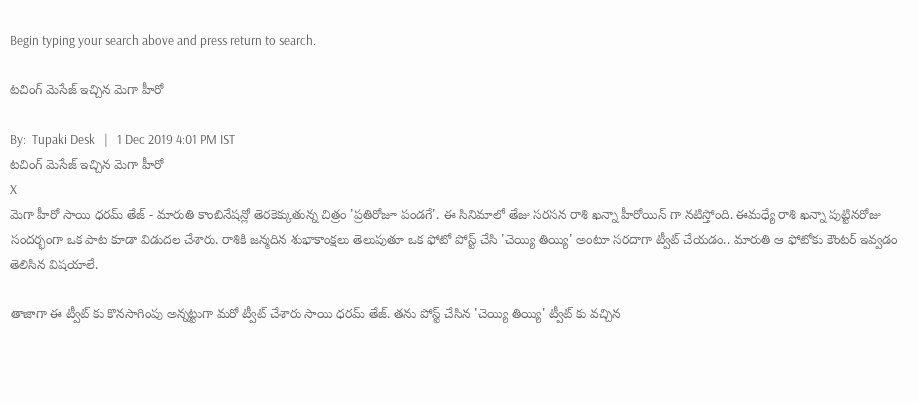Begin typing your search above and press return to search.

టచింగ్ మెసేజ్ ఇచ్చిన మెగా హీరో

By:  Tupaki Desk   |   1 Dec 2019 4:01 PM IST
టచింగ్ మెసేజ్ ఇచ్చిన మెగా హీరో
X
మెగా హీరో సాయి ధరమ్ తేజ్ - మారుతి కాంబినేషన్లో తెరకెక్కుతున్న చిత్రం 'ప్రతిరోజూ పండగే'. ఈ సినిమాలో తేజు సరసన రాశి ఖన్నా హీరోయిన్ గా నటిస్తోంది. ఈమధ్యే రాశి ఖన్నా పుట్టినరోజు సందర్భంగా ఒక పాట కూడా విడుదల చేశారు. రాశికి జన్మదిన శుభాకాంక్షలు తెలుపుతూ ఒక ఫోటో పోస్ట్ చేసి 'చెయ్యి తియ్యి' అంటూ సరదాగా ట్వీట్ చేయడం.. మారుతి ఆ ఫోటోకు కౌంటర్ ఇవ్వడం తెలిసిన విషయాలే.

తాజాగా ఈ ట్వీట్ కు కొనసాగింపు అన్నట్టుగా మరో ట్వీట్ చేశారు సాయి ధరమ్ తేజ్. తను పోస్ట్ చేసిన 'చెయ్యి తియ్యి' ట్వీట్ కు వచ్చిన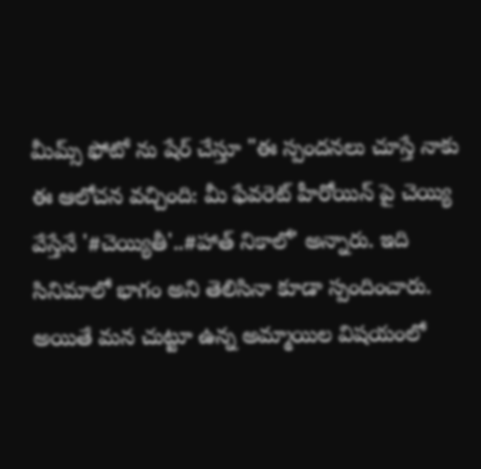మీమ్స్ ఫోటో ను షేర్ చేస్తూ "ఈ స్పందనలు చూస్తే నాకు ఈ ఆలోచన వచ్చింది: మీ ఫేవరెట్ హీరోయిన్ పై చెయ్యి వేస్తేనే '#చెయ్యితీ'..#హాత్ నికాలో' అన్నారు. ఇది సినిమాలో భాగం అని తెలిసినా కూడా స్పందించారు. అయితే మన చుట్టూ ఉన్న అమ్మాయిల విషయంలో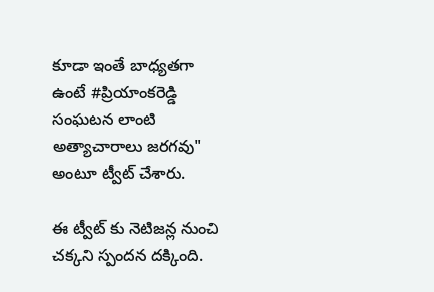కూడా ఇంతే బాధ్యతగా ఉంటే #ప్రియాంకరెడ్డి సంఘటన లాంటి అత్యాచారాలు జరగవు" అంటూ ట్వీట్ చేశారు.

ఈ ట్వీట్ కు నెటిజన్ల నుంచి చక్కని స్పందన దక్కింది.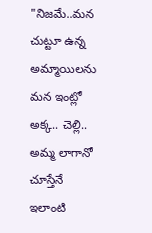"నిజమే..మన చుట్టూ ఉన్న అమ్మాయిలను మన ఇంట్లో అక్క.. చెల్లి.. అమ్మ లాగానో చూస్తేనే ఇలాంటి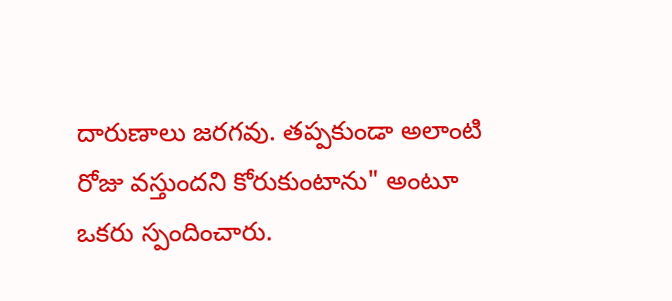దారుణాలు జరగవు. తప్పకుండా అలాంటి రోజు వస్తుందని కోరుకుంటాను" అంటూ ఒకరు స్పందించారు.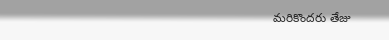మరికొందరు తేజు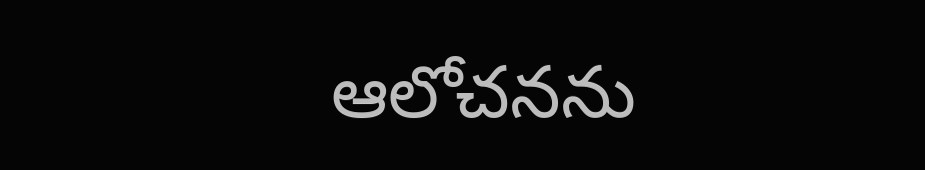ఆలోచనను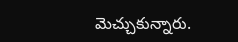మెచ్చుకున్నారు.